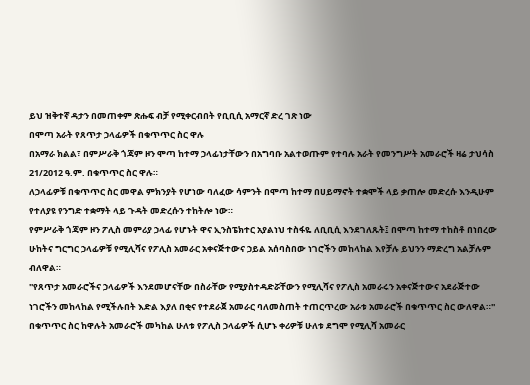ይህ ዝቅተኛ ዳታን በመጠቀም ጽሑፍ ብቻ የሚቀርብበት የቢቢሲ አማርኛ ድረ ገጽ ነው
በሞጣ አራት የጸጥታ ኃላፊዎች በቁጥጥር ስር ዋሉ
በአማራ ክልል፣ በምሥራቅ ጎጃም ዞን ሞጣ ከተማ ኃላፊነታቸውን በአግባቡ አልተወጡም የተባሉ አራት የመንግሥት አመራሮች ዛሬ ታህሳስ 21/2012 ዓ.ም. በቁጥጥር ስር ዋሉ።
ለኃላፊዎቹ በቁጥጥር ስር መዋል ምክንያት የሆነው ባለፈው ሳምንት በሞጣ ከተማ በሀይማኖት ተቋሞች ላይ ቃጠሎ መድረሱ እንዲሁም የተለያዩ የንግድ ተቋማት ላይ ጉዳት መድረሱን ተከትሎ ነው።
የምሥራቅ ጎጃም ዞን ፖሊስ መምሪያ ኃላፊ የሆኑት ዋና ኢንስፔክተር አያልነህ ተስፋዬ ለቢቢሲ እንደገለጹት፤ በሞጣ ከተማ ተከስቶ በነበረው ሁከትና ግርግር ኃላፊዎቹ የሚሊሻና የፖሊስ አመራር አቀናጅተውና ኃይል አሰባስበው ነገሮችን መከላከል እየቻሉ ይህንን ማድረግ አልቻሉም ብለዋል።
''የጸጥታ አመራሮችና ኃላፊዎች እንደመሆናቸው በስራቸው የሚያስተዳድሯቸውን የሚሊሻና የፖሊስ አመራሩን አቀናጅተውና አደራጅተው ነገሮችን መከላከል የሚችሉበት እድል እያለ በቂና የተደራጀ አመራር ባለመስጠት ተጠርጥረው አራቱ አመራሮች በቁጥጥር ስር ውለዋል።''
በቁጥጥር ስር ከዋሉት አመራሮች መካከል ሁለቱ የፖሊስ ኃላፊዎች ሲሆኑ ቀሪዎቹ ሁለቱ ደግሞ የሚሊሻ አመራር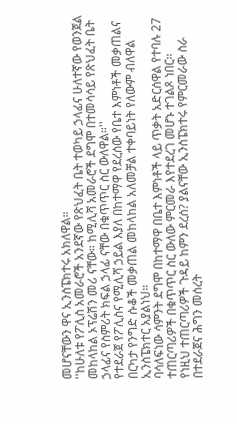መሆናቸውን ዋና ኢንስፔክተሩ አክለዋል።
''ከሁለቱ የፖሊስ አመራሮች አንደኛው የጽህፈት ቤት ተወካይ ኃላፊና ሁለተኛው የወንጀል መከላከል ኦፕሬሽን መሪ ናቸው። ከሚሊሻ አመራሮች ደግሞ በተመሳሳይ የጽህፈት ቤት ኃላፊና የስምሪት ክፍል ኃላፊ ናቸው በቁጥጥር ስር ውለዋል።''
የተደራጀ የፖሊስና የሚሊሻ ኃይል እያለ በከተማዋ የደረሰው የቤተ እምነቶች መቃጠልና በርካታ የንግድ ሱቆች መቃጠል መከላከል አለመቻል ተቀባይነት የለውም ብለዋል ኢንስፔክተር አያልነህ።
ባሳለፍነው ሳምንት ደግሞ በከተማዋ በቤተ እምነቶች ላይ ጥቃት አድርሰዋል የተባሉ 27 ተጠርጣሪዎች በቁጥጥር ስር ውለው ምርመራ እየተደረገ መሆኑ ተገልጾ ነበር።
የነዚህ ተጠርጣሪዎች ጉዳይ ከምን ደረሰ? ያልናቸው ኢንስፔክተሩ የምርመራው ስራ በተደራጀና ሕግን መሰረት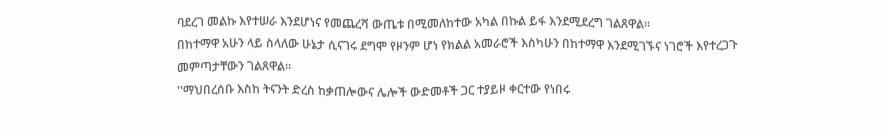ባደረገ መልኩ እየተሠራ እንደሆነና የመጨረሻ ውጤቱ በሚመለከተው አካል በኩል ይፋ እንደሚደረግ ገልጸዋል።
በከተማዋ አሁን ላይ ስላለው ሁኔታ ሲናገሩ ደግሞ የዞንም ሆነ የክልል አመራሮች እስካሁን በከተማዋ እንደሚገኙና ነገሮች እየተረጋጉ መምጣታቸውን ገልጸዋል።
''ማህበረሰቡ እስከ ትናንት ድረስ ከቃጠሎውና ሌሎች ውድመቶች ጋር ተያይዞ ቀርተው የነበሩ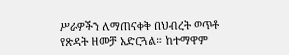ሥራዎችን ለማጠናቀቅ በህብረት ወጥቶ የጽዳት ዘመቻ አድርጓል። ከተማዋም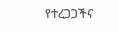የተረጋጋችና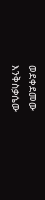ወደቀደመው እንቅስቃሴው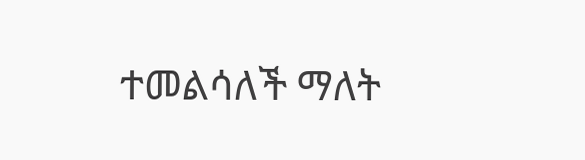ተመልሳለች ማለት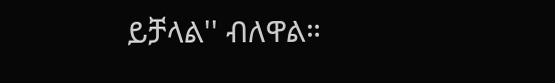ይቻላል'' ብለዋል።